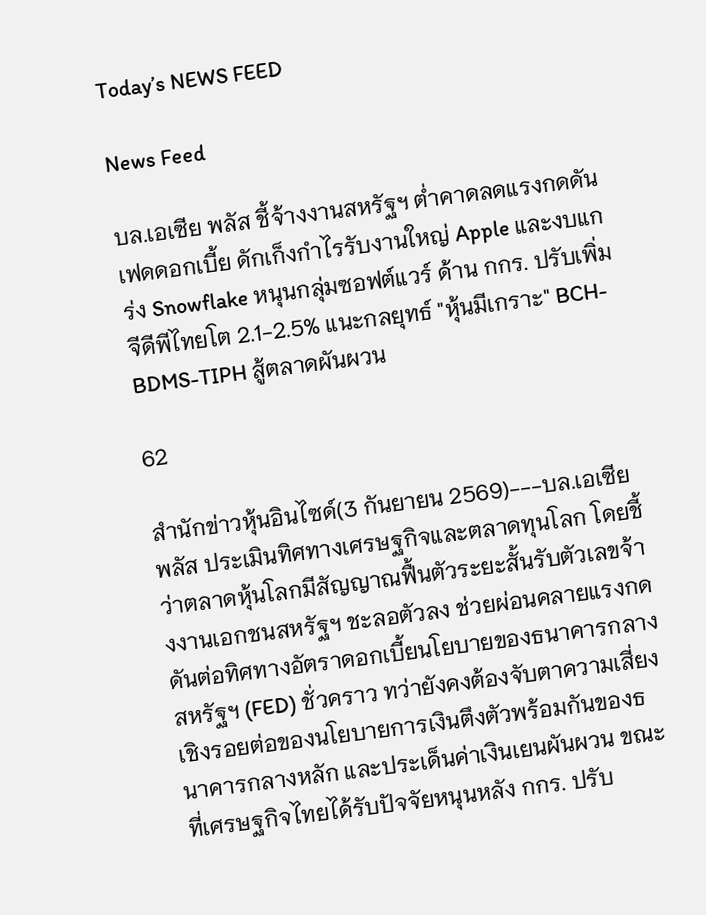Today’s NEWS FEED

News Feed

บล.เอเซีย พลัส ชี้จ้างงานสหรัฐฯ ต่ำคาดลดแรงกดดันเฟดดอกเบี้ย ดักเก็งกำไรรับงานใหญ่ Apple และงบแกร่ง Snowflake หนุนกลุ่มซอฟต์แวร์ ด้าน กกร. ปรับเพิ่มจีดีพีไทยโต 2.1-2.5% แนะกลยุทธ์ "หุ้นมีเกราะ" BCH-BDMS-TIPH สู้ตลาดผันผวน

62

สำนักข่าวหุ้นอินไซด์(3 กันยายน 2569)---บล.เอเซีย พลัส ประเมินทิศทางเศรษฐกิจและตลาดทุนโลก โดยชี้ว่าตลาดหุ้นโลกมีสัญญาณฟื้นตัวระยะสั้นรับตัวเลขจ้างงานเอกชนสหรัฐฯ ชะลอตัวลง ช่วยผ่อนคลายแรงกดดันต่อทิศทางอัตราดอกเบี้ยนโยบายของธนาคารกลางสหรัฐฯ (FED) ชั่วคราว ทว่ายังคงต้องจับตาความเสี่ยงเชิงรอยต่อของนโยบายการเงินตึงตัวพร้อมกันของธนาคารกลางหลัก และประเด็นค่าเงินเยนผันผวน ขณะที่เศรษฐกิจไทยได้รับปัจจัยหนุนหลัง กกร. ปรับ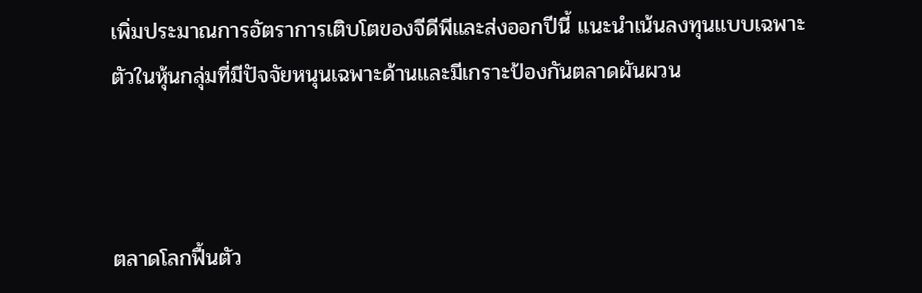เพิ่มประมาณการอัตราการเติบโตของจีดีพีและส่งออกปีนี้ แนะนำเน้นลงทุนแบบเฉพาะตัวในหุ้นกลุ่มที่มีปัจจัยหนุนเฉพาะด้านและมีเกราะป้องกันตลาดผันผวน



ตลาดโลกฟื้นตัว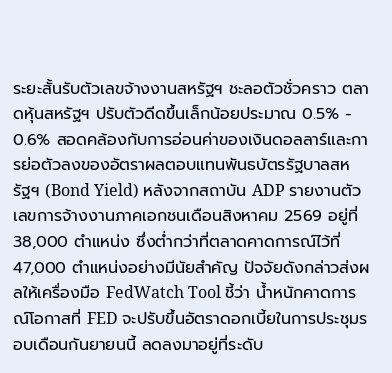ระยะสั้นรับตัวเลขจ้างงานสหรัฐฯ ชะลอตัวชั่วคราว ตลาดหุ้นสหรัฐฯ ปรับตัวดีดขึ้นเล็กน้อยประมาณ 0.5% - 0.6% สอดคล้องกับการอ่อนค่าของเงินดอลลาร์และการย่อตัวลงของอัตราผลตอบแทนพันธบัตรรัฐบาลสหรัฐฯ (Bond Yield) หลังจากสถาบัน ADP รายงานตัวเลขการจ้างงานภาคเอกชนเดือนสิงหาคม 2569 อยู่ที่ 38,000 ตำแหน่ง ซึ่งต่ำกว่าที่ตลาดคาดการณ์ไว้ที่ 47,000 ตำแหน่งอย่างมีนัยสำคัญ ปัจจัยดังกล่าวส่งผลให้เครื่องมือ FedWatch Tool ชี้ว่า น้ำหนักคาดการณ์โอกาสที่ FED จะปรับขึ้นอัตราดอกเบี้ยในการประชุมรอบเดือนกันยายนนี้ ลดลงมาอยู่ที่ระดับ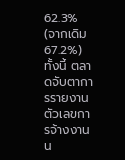62.3% (จากเดิม 67.2%) ทั้งนี้ ตลาดจับตาการรายงานตัวเลขการจ้างงานน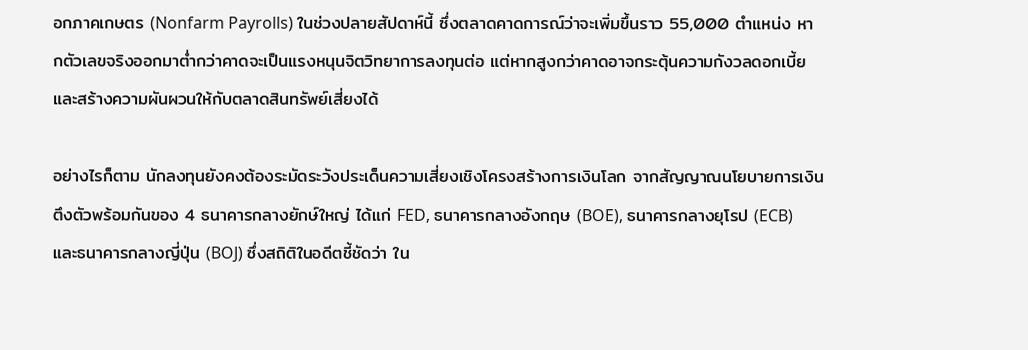อกภาคเกษตร (Nonfarm Payrolls) ในช่วงปลายสัปดาห์นี้ ซึ่งตลาดคาดการณ์ว่าจะเพิ่มขึ้นราว 55,000 ตำแหน่ง หากตัวเลขจริงออกมาต่ำกว่าคาดจะเป็นแรงหนุนจิตวิทยาการลงทุนต่อ แต่หากสูงกว่าคาดอาจกระตุ้นความกังวลดอกเบี้ยและสร้างความผันผวนให้กับตลาดสินทรัพย์เสี่ยงได้

อย่างไรก็ตาม นักลงทุนยังคงต้องระมัดระวังประเด็นความเสี่ยงเชิงโครงสร้างการเงินโลก จากสัญญาณนโยบายการเงินตึงตัวพร้อมกันของ 4 ธนาคารกลางยักษ์ใหญ่ ได้แก่ FED, ธนาคารกลางอังกฤษ (BOE), ธนาคารกลางยุโรป (ECB) และธนาคารกลางญี่ปุ่น (BOJ) ซึ่งสถิติในอดีตชี้ชัดว่า ใน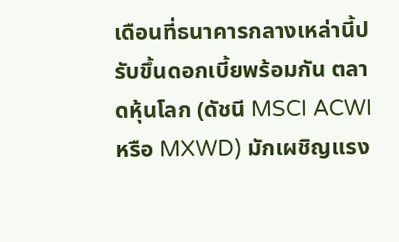เดือนที่ธนาคารกลางเหล่านี้ปรับขึ้นดอกเบี้ยพร้อมกัน ตลาดหุ้นโลก (ดัชนี MSCI ACWI หรือ MXWD) มักเผชิญแรง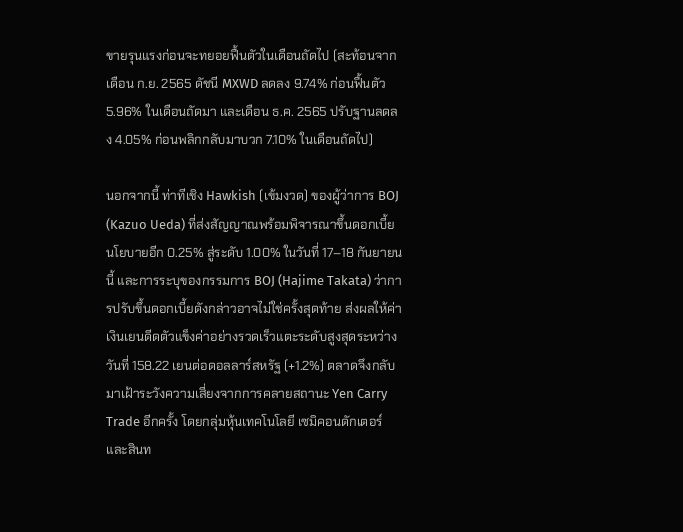ขายรุนแรงก่อนจะทยอยฟื้นตัวในเดือนถัดไป (สะท้อนจากเดือน ก.ย. 2565 ดัชนี MXWD ลดลง 9.74% ก่อนฟื้นตัว 5.96% ในเดือนถัดมา และเดือน ธ.ค. 2565 ปรับฐานลดลง 4.05% ก่อนพลิกกลับมาบวก 7.10% ในเดือนถัดไป)

นอกจากนี้ ท่าทีเชิง Hawkish (เข้มงวด) ของผู้ว่าการ BOJ (Kazuo Ueda) ที่ส่งสัญญาณพร้อมพิจารณาขึ้นดอกเบี้ยนโยบายอีก 0.25% สู่ระดับ 1.00% ในวันที่ 17–18 กันยายนนี้ และการระบุของกรรมการ BOJ (Hajime Takata) ว่าการปรับขึ้นดอกเบี้ยดังกล่าวอาจไม่ใช่ครั้งสุดท้าย ส่งผลให้ค่าเงินเยนดีดตัวแข็งค่าอย่างรวดเร็วแตะระดับสูงสุดระหว่างวันที่ 158.22 เยนต่อดอลลาร์สหรัฐ (+1.2%) ตลาดจึงกลับมาเฝ้าระวังความเสี่ยงจากการคลายสถานะ Yen Carry Trade อีกครั้ง โดยกลุ่มหุ้นเทคโนโลยี เซมิคอนดักเตอร์ และสินท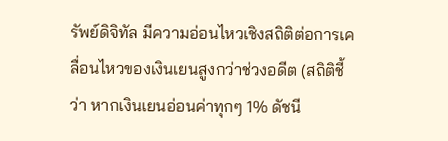รัพย์ดิจิทัล มีความอ่อนไหวเชิงสถิติต่อการเคลื่อนไหวของเงินเยนสูงกว่าช่วงอดีต (สถิติชี้ว่า หากเงินเยนอ่อนค่าทุกๆ 1% ดัชนี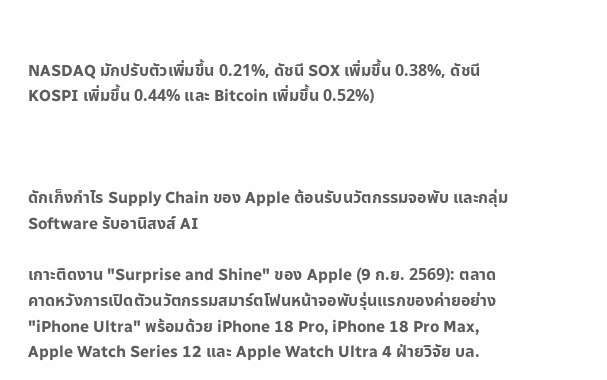NASDAQ มักปรับตัวเพิ่มขึ้น 0.21%, ดัชนี SOX เพิ่มขึ้น 0.38%, ดัชนี KOSPI เพิ่มขึ้น 0.44% และ Bitcoin เพิ่มขึ้น 0.52%)



ดักเก็งกำไร Supply Chain ของ Apple ต้อนรับนวัตกรรมจอพับ และกลุ่ม Software รับอานิสงส์ AI

เกาะติดงาน "Surprise and Shine" ของ Apple (9 ก.ย. 2569): ตลาดคาดหวังการเปิดตัวนวัตกรรมสมาร์ตโฟนหน้าจอพับรุ่นแรกของค่ายอย่าง "iPhone Ultra" พร้อมด้วย iPhone 18 Pro, iPhone 18 Pro Max, Apple Watch Series 12 และ Apple Watch Ultra 4 ฝ่ายวิจัย บล.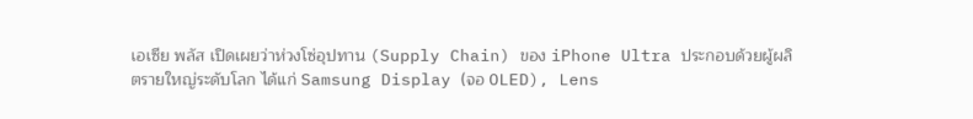เอเซีย พลัส เปิดเผยว่าห่วงโซ่อุปทาน (Supply Chain) ของ iPhone Ultra ประกอบด้วยผู้ผลิตรายใหญ่ระดับโลก ได้แก่ Samsung Display (จอ OLED), Lens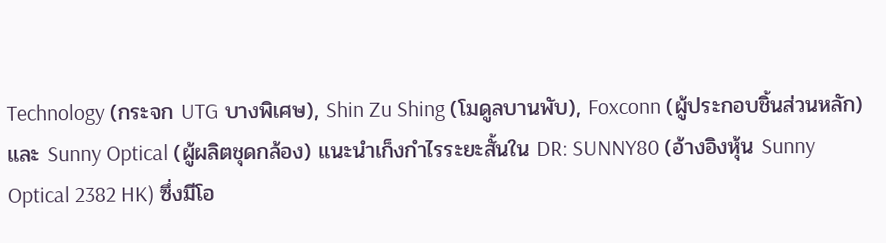Technology (กระจก UTG บางพิเศษ), Shin Zu Shing (โมดูลบานพับ), Foxconn (ผู้ประกอบชิ้นส่วนหลัก) และ Sunny Optical (ผู้ผลิตชุดกล้อง) แนะนำเก็งกำไรระยะสั้นใน DR: SUNNY80 (อ้างอิงหุ้น Sunny Optical 2382 HK) ซึ่งมีโอ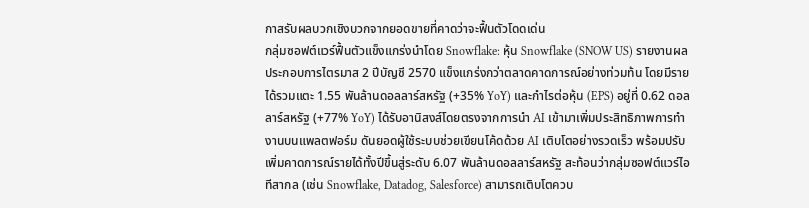กาสรับผลบวกเชิงบวกจากยอดขายที่คาดว่าจะฟื้นตัวโดดเด่น
กลุ่มซอฟต์แวร์ฟื้นตัวแข็งแกร่งนำโดย Snowflake: หุ้น Snowflake (SNOW US) รายงานผลประกอบการไตรมาส 2 ปีบัญชี 2570 แข็งแกร่งกว่าตลาดคาดการณ์อย่างท่วมท้น โดยมีรายได้รวมแตะ 1.55 พันล้านดอลลาร์สหรัฐ (+35% YoY) และกำไรต่อหุ้น (EPS) อยู่ที่ 0.62 ดอลลาร์สหรัฐ (+77% YoY) ได้รับอานิสงส์โดยตรงจากการนำ AI เข้ามาเพิ่มประสิทธิภาพการทำงานบนแพลตฟอร์ม ดันยอดผู้ใช้ระบบช่วยเขียนโค้ดด้วย AI เติบโตอย่างรวดเร็ว พร้อมปรับเพิ่มคาดการณ์รายได้ทั้งปีขึ้นสู่ระดับ 6.07 พันล้านดอลลาร์สหรัฐ สะท้อนว่ากลุ่มซอฟต์แวร์ไอทีสากล (เช่น Snowflake, Datadog, Salesforce) สามารถเติบโตควบ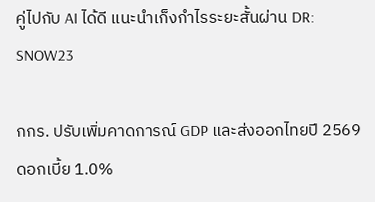คู่ไปกับ AI ได้ดี แนะนำเก็งกำไรระยะสั้นผ่าน DR: SNOW23

กกร. ปรับเพิ่มคาดการณ์ GDP และส่งออกไทยปี 2569 ดอกเบี้ย 1.0%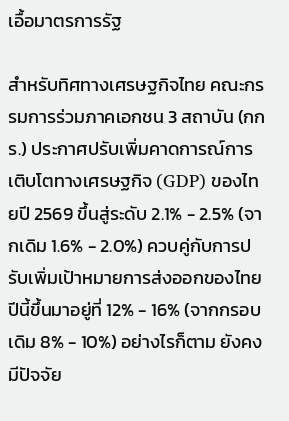เอื้อมาตรการรัฐ

สำหรับทิศทางเศรษฐกิจไทย คณะกรรมการร่วมภาคเอกชน 3 สถาบัน (กกร.) ประกาศปรับเพิ่มคาดการณ์การเติบโตทางเศรษฐกิจ (GDP) ของไทยปี 2569 ขึ้นสู่ระดับ 2.1% - 2.5% (จากเดิม 1.6% - 2.0%) ควบคู่กับการปรับเพิ่มเป้าหมายการส่งออกของไทยปีนี้ขึ้นมาอยู่ที่ 12% - 16% (จากกรอบเดิม 8% - 10%) อย่างไรก็ตาม ยังคงมีปัจจัย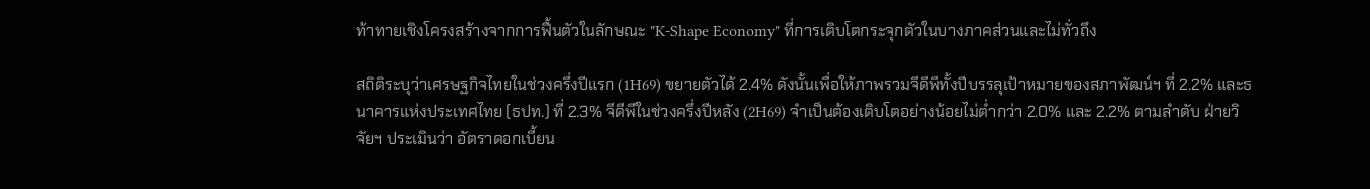ท้าทายเชิงโครงสร้างจากการฟื้นตัวในลักษณะ "K-Shape Economy" ที่การเติบโตกระจุกตัวในบางภาคส่วนและไม่ทั่วถึง

สถิติระบุว่าเศรษฐกิจไทยในช่วงครึ่งปีแรก (1H69) ขยายตัวได้ 2.4% ดังนั้นเพื่อให้ภาพรวมจีดีพีทั้งปีบรรลุเป้าหมายของสภาพัฒน์ฯ ที่ 2.2% และธนาคารแห่งประเทศไทย (ธปท.) ที่ 2.3% จีดีพีในช่วงครึ่งปีหลัง (2H69) จำเป็นต้องเติบโตอย่างน้อยไม่ต่ำกว่า 2.0% และ 2.2% ตามลำดับ ฝ่ายวิจัยฯ ประเมินว่า อัตราดอกเบี้ยน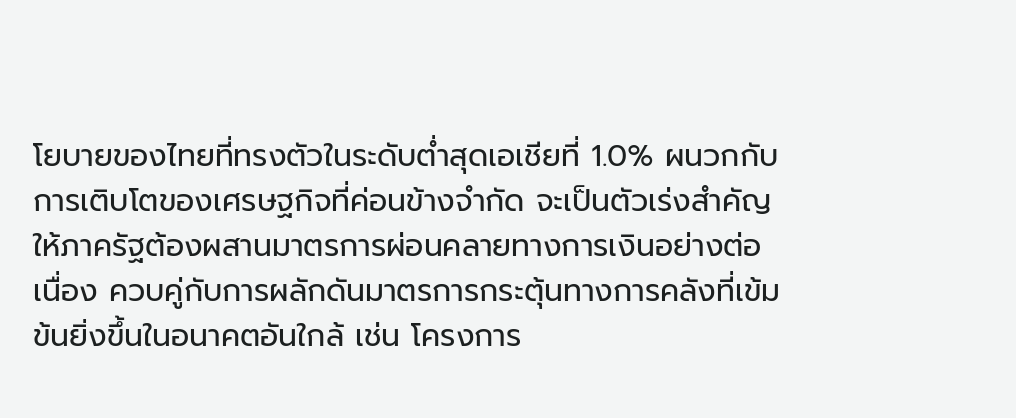โยบายของไทยที่ทรงตัวในระดับต่ำสุดเอเชียที่ 1.0% ผนวกกับการเติบโตของเศรษฐกิจที่ค่อนข้างจำกัด จะเป็นตัวเร่งสำคัญให้ภาครัฐต้องผสานมาตรการผ่อนคลายทางการเงินอย่างต่อเนื่อง ควบคู่กับการผลักดันมาตรการกระตุ้นทางการคลังที่เข้มข้นยิ่งขึ้นในอนาคตอันใกล้ เช่น โครงการ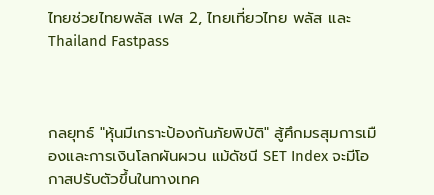ไทยช่วยไทยพลัส เฟส 2, ไทยเที่ยวไทย พลัส และ Thailand Fastpass



กลยุทธ์ "หุ้นมีเกราะป้องกันภัยพิบัติ" สู้ศึกมรสุมการเมืองและการเงินโลกผันผวน แม้ดัชนี SET Index จะมีโอกาสปรับตัวขึ้นในทางเทค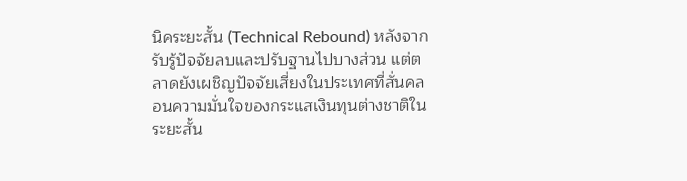นิคระยะสั้น (Technical Rebound) หลังจากรับรู้ปัจจัยลบและปรับฐานไปบางส่วน แต่ตลาดยังเผชิญปัจจัยเสี่ยงในประเทศที่สั่นคลอนความมั่นใจของกระแสเงินทุนต่างชาติในระยะสั้น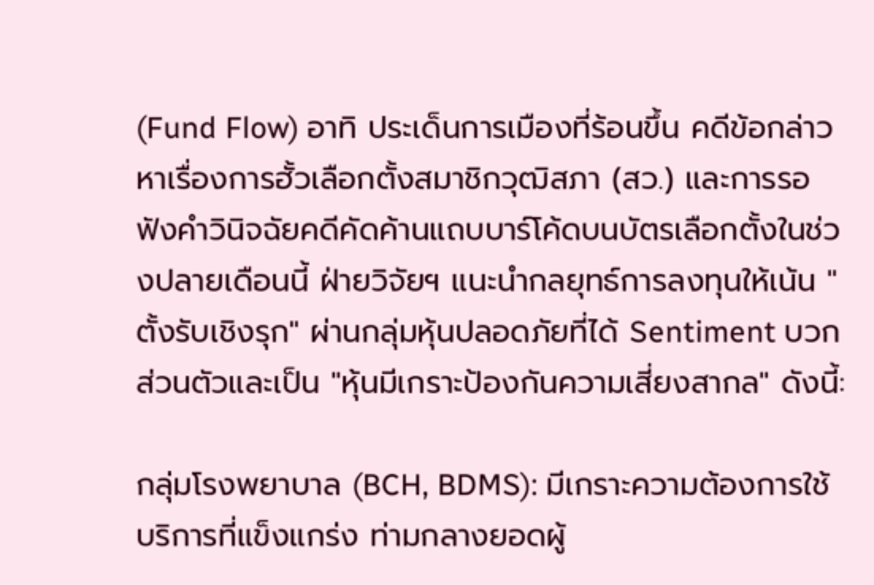(Fund Flow) อาทิ ประเด็นการเมืองที่ร้อนขึ้น คดีข้อกล่าวหาเรื่องการฮั้วเลือกตั้งสมาชิกวุฒิสภา (สว.) และการรอฟังคำวินิจฉัยคดีคัดค้านแถบบาร์โค้ดบนบัตรเลือกตั้งในช่วงปลายเดือนนี้ ฝ่ายวิจัยฯ แนะนำกลยุทธ์การลงทุนให้เน้น "ตั้งรับเชิงรุก" ผ่านกลุ่มหุ้นปลอดภัยที่ได้ Sentiment บวกส่วนตัวและเป็น "หุ้นมีเกราะป้องกันความเสี่ยงสากล" ดังนี้:

กลุ่มโรงพยาบาล (BCH, BDMS): มีเกราะความต้องการใช้บริการที่แข็งแกร่ง ท่ามกลางยอดผู้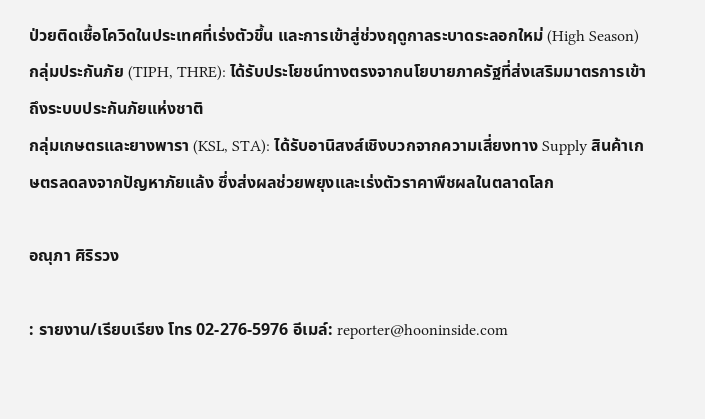ป่วยติดเชื้อโควิดในประเทศที่เร่งตัวขึ้น และการเข้าสู่ช่วงฤดูกาลระบาดระลอกใหม่ (High Season)
กลุ่มประกันภัย (TIPH, THRE): ได้รับประโยชน์ทางตรงจากนโยบายภาครัฐที่ส่งเสริมมาตรการเข้าถึงระบบประกันภัยแห่งชาติ
กลุ่มเกษตรและยางพารา (KSL, STA): ได้รับอานิสงส์เชิงบวกจากความเสี่ยงทาง Supply สินค้าเกษตรลดลงจากปัญหาภัยแล้ง ซึ่งส่งผลช่วยพยุงและเร่งตัวราคาพืชผลในตลาดโลก

อณุภา ศิริรวง

: รายงาน/เรียบเรียง โทร 02-276-5976 อีเมล์: reporter@hooninside.com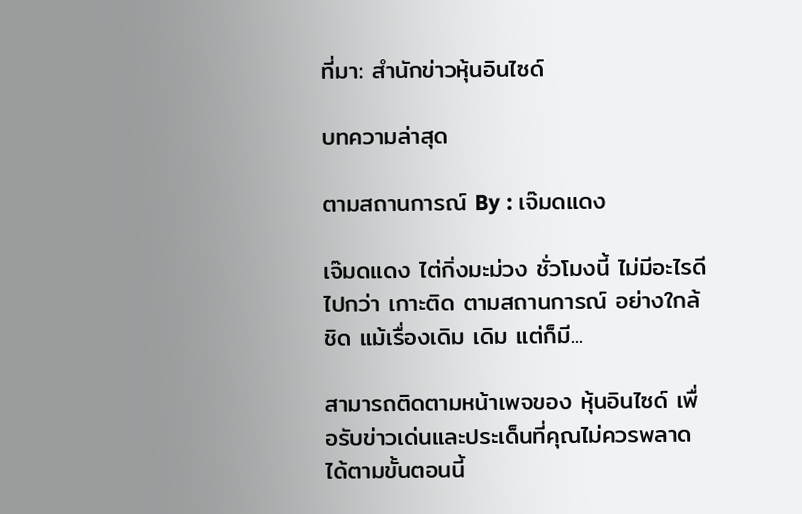ที่มา: สำนักข่าวหุ้นอินไซด์

บทความล่าสุด

ตามสถานการณ์ By : เจ๊มดแดง

เจ๊มดแดง ไต่กิ่งมะม่วง ชั่วโมงนี้ ไม่มีอะไรดีไปกว่า เกาะติด ตามสถานการณ์ อย่างใกล้ชิด แม้เรื่องเดิม เดิม แต่ก็มี...

สามารถติดตามหน้าเพจของ หุ้นอินไซด์ เพื่อรับข่าวเด่นและประเด็นที่คุณไม่ควรพลาดได้ตามขั้นตอนนี้